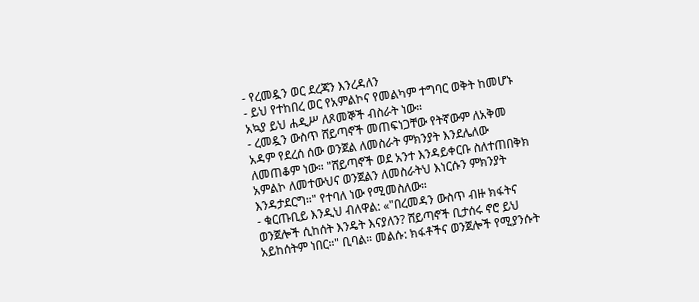- የረመዷን ወር ደረጃን እንረዳለን
- ይህ የተከበረ ወር የአምልኮና የመልካም ተግባር ወቅት ከመሆኑ አኳያ ይህ ሐዲሥ ለጾመኞች ብስራት ነው።
- ረመዷን ውስጥ ሸይጣኖች መጠፍነጋቸው የትኛውም ለአቅመ አዳም የደረሰ ሰው ወንጀል ለመስራት ምክንያት እንደሌለው ለመጠቆም ነው። "ሸይጣኖች ወደ አንተ እንዳይቀርቡ ስለተጠበቅክ አምልኮ ለመተውህና ወንጀልን ለመስራትህ እነርሱን ምክንያት እንዳታደርግ።" የተባለ ነው የሚመስለው።
- ቁርጡቢይ እንዲህ ብለዋል: «"በረመዳን ውስጥ ብዙ ክፋትና ወንጀሎች ሲከሰት እንዴት እናያለን? ሸይጣኖች ቢታሰሩ ኖሮ ይህ አይከሰትም ነበር።" ቢባል። መልሱ: ክፋቶችና ወንጀሎች የሚያንሱት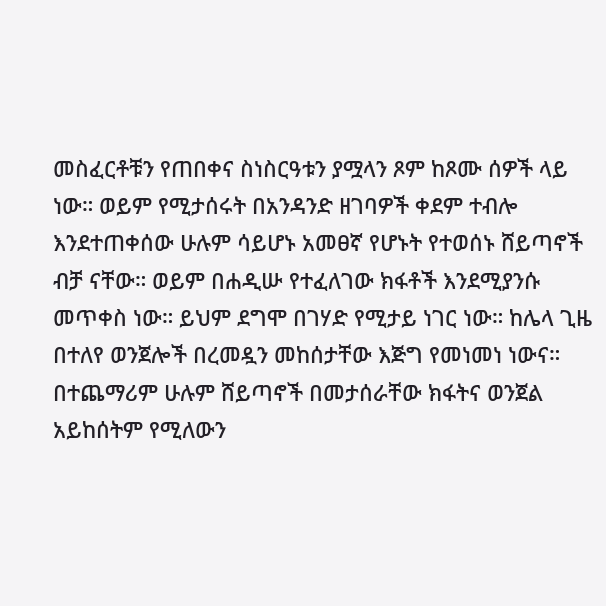መስፈርቶቹን የጠበቀና ስነስርዓቱን ያሟላን ጾም ከጾሙ ሰዎች ላይ ነው። ወይም የሚታሰሩት በአንዳንድ ዘገባዎች ቀደም ተብሎ እንደተጠቀሰው ሁሉም ሳይሆኑ አመፀኛ የሆኑት የተወሰኑ ሸይጣኖች ብቻ ናቸው። ወይም በሐዲሡ የተፈለገው ክፋቶች እንደሚያንሱ መጥቀስ ነው። ይህም ደግሞ በገሃድ የሚታይ ነገር ነው። ከሌላ ጊዜ በተለየ ወንጀሎች በረመዷን መከሰታቸው እጅግ የመነመነ ነውና። በተጨማሪም ሁሉም ሸይጣኖች በመታሰራቸው ክፋትና ወንጀል አይከሰትም የሚለውን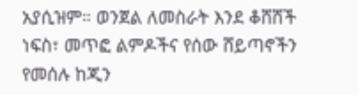አያሲዝም። ወንጀል ለመስራት እንደ ቆሸሸች ነፍስ፣ መጥፎ ልምዶችና የሰው ሸይጣኖችን የመሰሉ ከጂን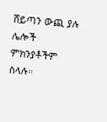ሸይጣን ውጪ ያሉ ሌሎች ምክንያቶችም ስላሉ።